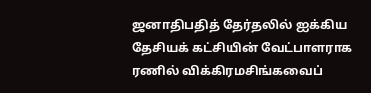ஜனாதிபதித் தேர்தலில் ஐக்கிய தேசியக் கட்சியின் வேட்பாளராக ரணில் விக்கிரமசிங்கவைப்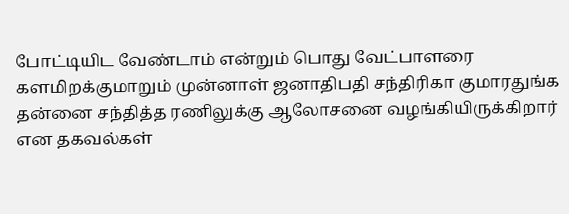போட்டியிட வேண்டாம் என்றும் பொது வேட்பாளரை களமிறக்குமாறும் முன்னாள் ஜனாதிபதி சந்திரிகா குமாரதுங்க தன்னை சந்தித்த ரணிலுக்கு ஆலோசனை வழங்கியிருக்கிறார் என தகவல்கள்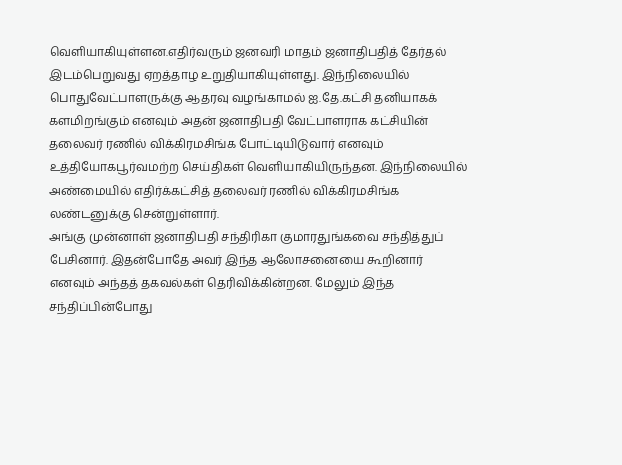வெளியாகியுள்ளன.எதிர்வரும் ஜனவரி மாதம் ஜனாதிபதித் தேர்தல் இடம்பெறுவது ஏறத்தாழ உறுதியாகியுள்ளது. இந்நிலையில் பொதுவேட்பாளருக்கு ஆதரவு வழங்காமல் ஐ.தே.கட்சி தனியாகக் களமிறங்கும் எனவும் அதன் ஜனாதிபதி வேட்பாளராக கட்சியின் தலைவர் ரணில் விக்கிரமசிங்க போட்டியிடுவார் எனவும் உத்தியோகபூர்வமற்ற செய்திகள் வெளியாகியிருந்தன. இந்நிலையில் அண்மையில் எதிர்க்கட்சித் தலைவர் ரணில் விக்கிரமசிங்க லண்டனுக்கு சென்றுள்ளார்.
அங்கு முன்னாள் ஜனாதிபதி சந்திரிகா குமாரதுங்கவை சந்தித்துப் பேசினார். இதன்போதே அவர் இந்த ஆலோசனையை கூறினார் எனவும் அந்தத் தகவல்கள் தெரிவிக்கின்றன. மேலும் இந்த சந்திப்பின்போது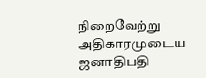நிறைவேற்று அதிகாரமுடைய ஜனாதிபதி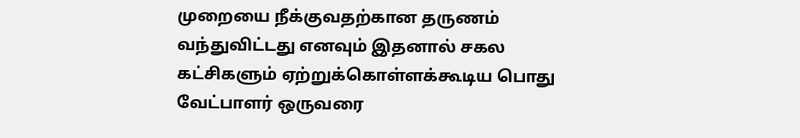முறையை நீக்குவதற்கான தருணம் வந்துவிட்டது எனவும் இதனால் சகல கட்சிகளும் ஏற்றுக்கொள்ளக்கூடிய பொது வேட்பாளர் ஒருவரை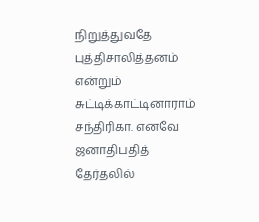நிறுத்துவதே புத்திசாலித்தனம் என்றும் சுட்டிக்காட்டினாராம் சந்திரிகா. எனவே ஜனாதிபதித் தேர்தலில்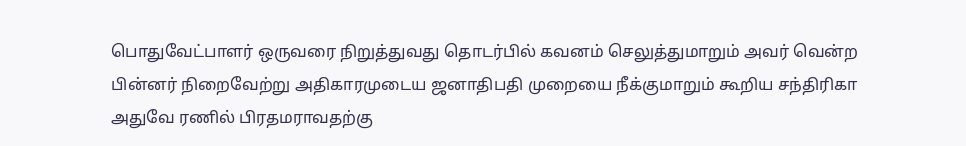பொதுவேட்பாளர் ஒருவரை நிறுத்துவது தொடர்பில் கவனம் செலுத்துமாறும் அவர் வென்ற பின்னர் நிறைவேற்று அதிகாரமுடைய ஜனாதிபதி முறையை நீக்குமாறும் கூறிய சந்திரிகா அதுவே ரணில் பிரதமராவதற்கு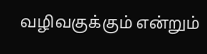வழிவகுக்கும் என்றும்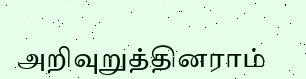அறிவுறுத்தினராம்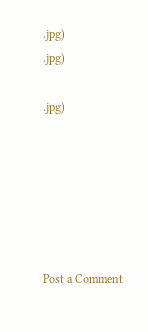.jpg)
.jpg)

.jpg)






Post a Comment